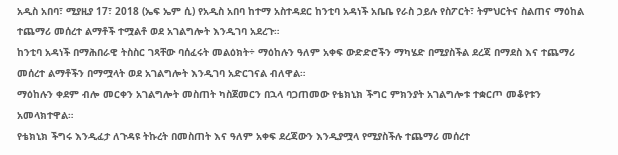አዲስ አበባ፣ ሚያዚያ 17፣ 2018 (ኤፍ ኤም ሲ) የአዲስ አበባ ከተማ አስተዳደር ከንቲባ አዳነች አቤቤ የራስ ኃይሉ የስፖርት፣ ትምህርትና ስልጠና ማዕከል ተጨማሪ መሰረተ ልማቶች ተሟልቶ ወደ አገልግሎት እንዲገባ አደረጉ።
ከንቲባ አዳነች በማሕበራዊ ትስስር ገጻቸው ባሰፈሩት መልዕክት÷ ማዕከሉን ዓለም አቀፍ ውድድሮችን ማካሄድ በሚያስችል ደረጃ በማደስ እና ተጨማሪ መሰረተ ልማቶችን በማሟላት ወደ አገልግሎት እንዲገባ አድርገናል ብለዋል።
ማዕከሉን ቀደም ብሎ መርቀን አገልግሎት መስጠት ካስጀመርን በኋላ ባጋጠመው የቴክኒክ ችግር ምክንያት አገልግሎቱ ተቋርጦ መቆየቱን አመላክተዋል።
የቴክኒክ ችግሩ እንዲፈታ ለጉዳዩ ትኩረት በመስጠት እና ዓለም አቀፍ ደረጃውን እንዲያሟላ የሚያስችሉ ተጨማሪ መሰረተ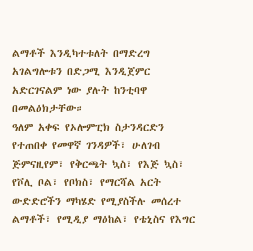ልማቶች እንዲካተቱለት በማድረግ አገልግሎቱን በድጋሚ እንዲጀምር አድርገናልም ነው ያሉት ከንቲባዋ በመልዕክታቸው።
ዓለም አቀፍ የኦሎምፒክ ስታንዳርድን የተጠበቀ የመዋኛ ገንዳዎች፣ ሁለገብ ጅምናዚየም፣ የቅርጫት ኳስ፣ የእጅ ኳስ፣ የቮሊ ቦል፣ የቦክስ፣ የማርሻል አርት ውድድሮችን ማካሄድ የሚያስችሉ መሰረተ ልማቶች፣ የሚዲያ ማዕከል፣ የቴኒስና የእግር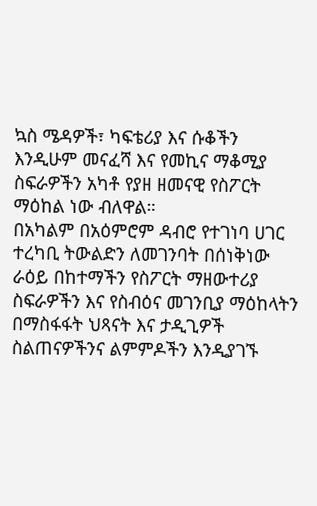ኳስ ሜዳዎች፣ ካፍቴሪያ እና ሱቆችን እንዲሁም መናፈሻ እና የመኪና ማቆሚያ ስፍራዎችን አካቶ የያዘ ዘመናዊ የስፖርት ማዕከል ነው ብለዋል።
በአካልም በአዕምሮም ዳብሮ የተገነባ ሀገር ተረካቢ ትውልድን ለመገንባት በሰነቅነው ራዕይ በከተማችን የስፖርት ማዘውተሪያ ስፍራዎችን እና የስብዕና መገንቢያ ማዕከላትን በማስፋፋት ህጻናት እና ታዲጊዎች ስልጠናዎችንና ልምምዶችን እንዲያገኙ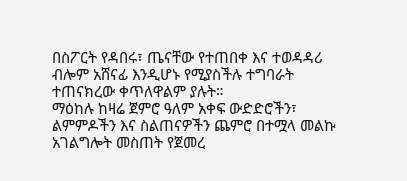በስፖርት የዳበሩ፣ ጤናቸው የተጠበቀ እና ተወዳዳሪ ብሎም አሸናፊ እንዲሆኑ የሚያስችሉ ተግባራት ተጠናክረው ቀጥለዋልም ያሉት።
ማዕከሉ ከዛሬ ጀምሮ ዓለም አቀፍ ውድድሮችን፣ ልምምዶችን እና ስልጠናዎችን ጨምሮ በተሟላ መልኩ አገልግሎት መስጠት የጀመረ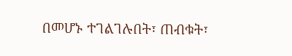በመሆኑ ተገልገሉበት፣ ጠብቁት፣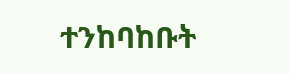ተንከባከቡት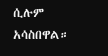ሲሉም አሳስበዋል።